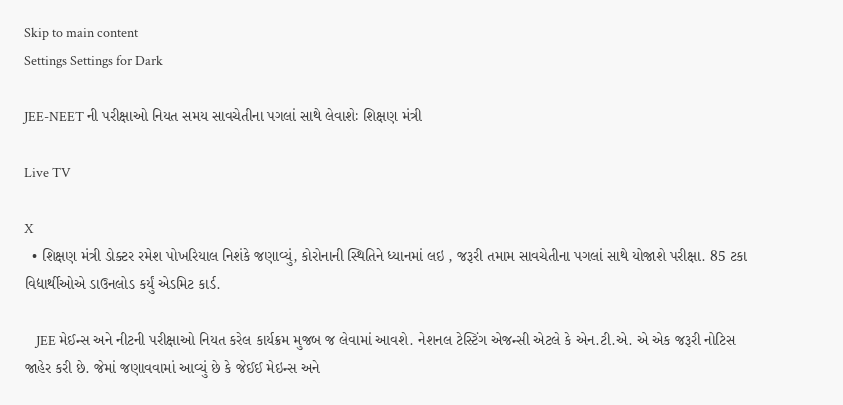Skip to main content
Settings Settings for Dark

JEE-NEET ની પરીક્ષાઓ નિયત સમય સાવચેતીના પગલાં સાથે લેવાશેઃ શિક્ષણ મંત્રી

Live TV

X
  • શિક્ષણ મંત્રી ડોક્ટર રમેશ પોખરિયાલ નિશંકે જણાવ્યું, કોરોનાની સ્થિતિને ધ્યાનમાં લઇ , જરૂરી તમામ સાવચેતીના પગલાં સાથે યોજાશે પરીક્ષા. 85 ટકા વિદ્યાર્થીઓએ ડાઉનલોડ કર્યું એડમિટ કાર્ડ.

    JEE મેઈન્સ અને નીટની પરીક્ષાઓ નિયત કરેલ કાર્યક્રમ મુજબ જ લેવામાં આવશે. નેશનલ ટેસ્ટિંગ એજન્સી એટલે કે એન.ટી.એ. એ એક જરૂરી નોટિસ જાહેર કરી છે. જેમાં જણાવવામાં આવ્યું છે કે જેઈઈ મેઇન્સ અને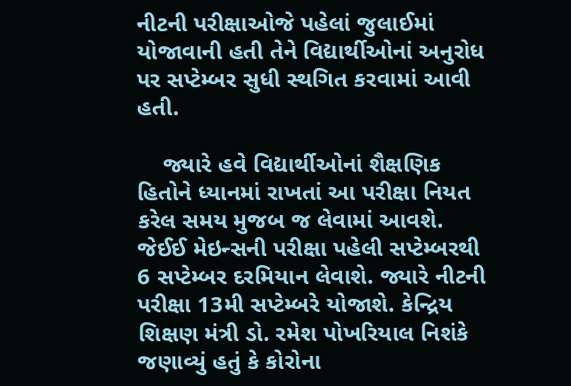નીટની પરીક્ષાઓજે પહેલાં જુલાઈમાં યોજાવાની હતી તેને વિદ્યાર્થીઓનાં અનુરોધ પર સપ્ટેમ્બર સુધી સ્થગિત કરવામાં આવી હતી.

    જ્યારે હવે વિદ્યાર્થીઓનાં શૈક્ષણિક હિતોને ધ્યાનમાં રાખતાં આ પરીક્ષા નિયત કરેલ સમય મુજબ જ લેવામાં આવશે. જેઈઈ મેઇન્સની પરીક્ષા પહેલી સપ્ટેમ્બરથી 6 સપ્ટેમ્બર દરમિયાન લેવાશે. જ્યારે નીટની પરીક્ષા 13મી સપ્ટેમ્બરે યોજાશે. કેન્દ્રિય શિક્ષણ મંત્રી ડો. રમેશ પોખરિયાલ નિશંકે જણાવ્યું હતું કે કોરોના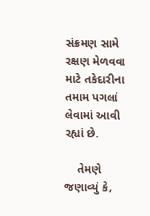સંક્રમણ સામે રક્ષણ મેળવવા માટે તકેદારીના તમામ પગલાં લેવામાં આવી રહ્યાં છે.

    તેમણે જણાવ્યું કે,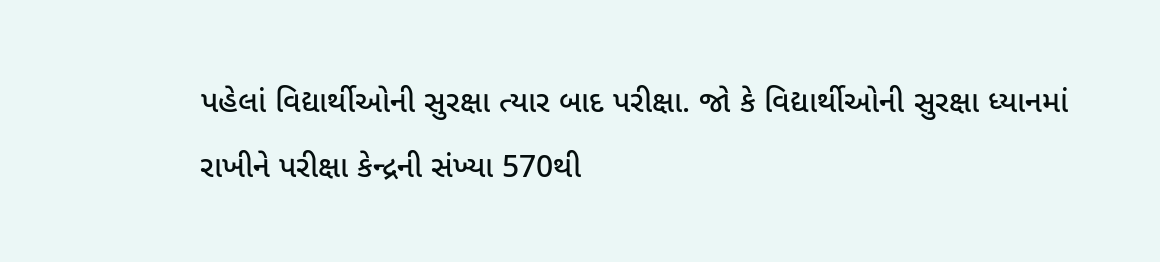પહેલાં વિદ્યાર્થીઓની સુરક્ષા ત્યાર બાદ પરીક્ષા. જો કે વિદ્યાર્થીઓની સુરક્ષા ધ્યાનમાં રાખીને પરીક્ષા કેન્દ્રની સંખ્યા 570થી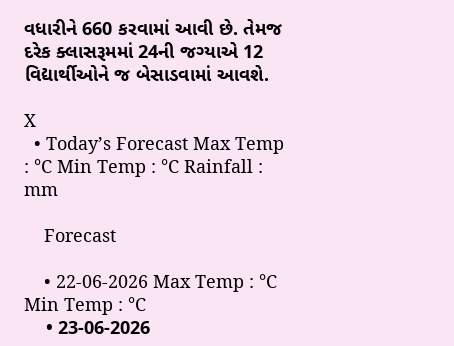વધારીને 660 કરવામાં આવી છે. તેમજ દરેક ક્લાસરૂમમાં 24ની જગ્યાએ 12 વિદ્યાર્થીઓને જ બેસાડવામાં આવશે.

X
  • Today’s Forecast Max Temp : °C Min Temp : °C Rainfall : mm

    Forecast

    • 22-06-2026 Max Temp : °C Min Temp : °C
    • 23-06-2026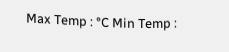Max Temp : °C Min Temp :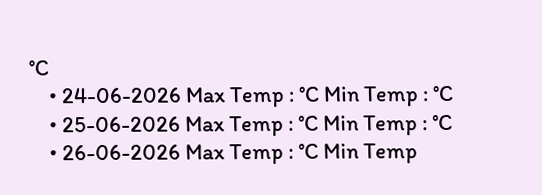°C
    • 24-06-2026 Max Temp : °C Min Temp : °C
    • 25-06-2026 Max Temp : °C Min Temp : °C
    • 26-06-2026 Max Temp : °C Min Temp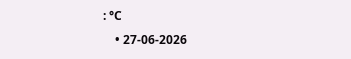: °C
    • 27-06-2026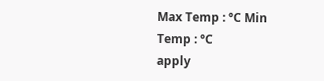Max Temp : °C Min Temp : °C
apply